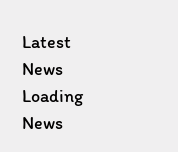Latest News
Loading News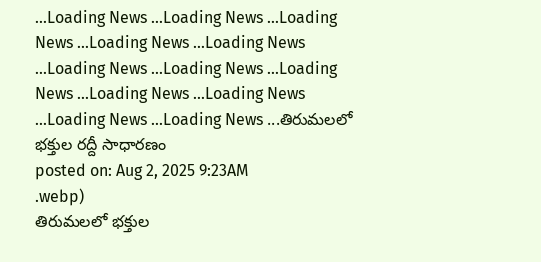...Loading News ...Loading News ...Loading News ...Loading News ...Loading News ...Loading News ...Loading News ...Loading News ...Loading News ...Loading News ...Loading News ...Loading News ...తిరుమలలో భక్తుల రద్దీ సాధారణం
posted on: Aug 2, 2025 9:23AM
.webp)
తిరుమలలో భక్తుల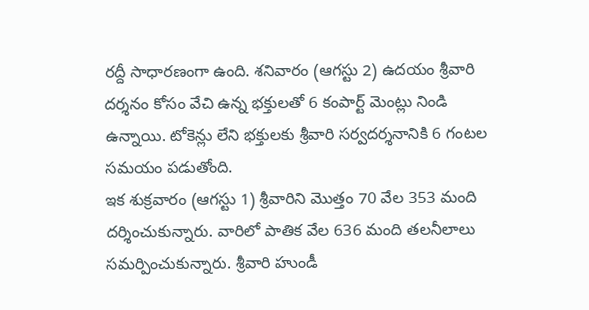రద్దీ సాధారణంగా ఉంది. శనివారం (ఆగస్టు 2) ఉదయం శ్రీవారి దర్శనం కోసం వేచి ఉన్న భక్తులతో 6 కంపార్ట్ మెంట్లు నిండి ఉన్నాయి. టోకెన్లు లేని భక్తులకు శ్రీవారి సర్వదర్శనానికి 6 గంటల సమయం పడుతోంది.
ఇక శుక్రవారం (ఆగస్టు 1) శ్రీవారిని మొత్తం 70 వేల 353 మంది దర్శించుకున్నారు. వారిలో పాతిక వేల 636 మంది తలనీలాలు సమర్పించుకున్నారు. శ్రీవారి హుండీ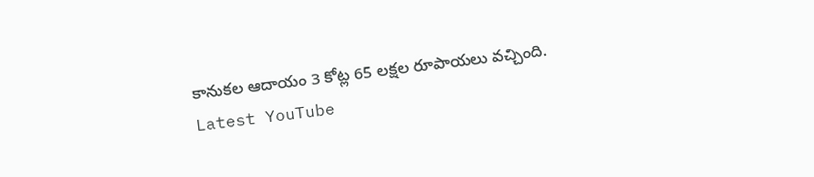కానుకల ఆదాయం 3 కోట్ల 65 లక్షల రూపాయలు వచ్చింది.
Latest YouTube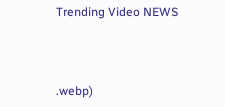Trending Video NEWS



.webp)